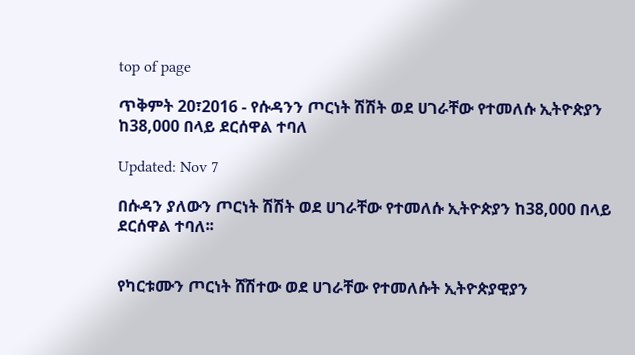top of page

ጥቅምት 20፣2016 - የሱዳንን ጦርነት ሽሽት ወደ ሀገራቸው የተመለሱ ኢትዮጵያን ከ38,000 በላይ ደርሰዋል ተባለ

Updated: Nov 7

በሱዳን ያለውን ጦርነት ሽሽት ወደ ሀገራቸው የተመለሱ ኢትዮጵያን ከ38,000 በላይ ደርሰዋል ተባለ፡፡


የካርቱሙን ጦርነት ሸሽተው ወደ ሀገራቸው የተመለሱት ኢትዮጵያዊያን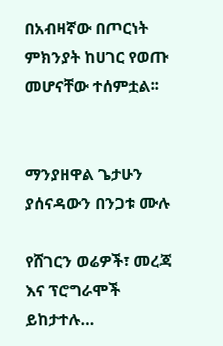በአብዛኛው በጦርነት ምክንያት ከሀገር የወጡ መሆናቸው ተሰምቷል፡፡


ማንያዘዋል ጌታሁን ያሰናዳውን በንጋቱ ሙሉ

የሸገርን ወሬዎች፣ መረጃ እና ፕሮግራሞች ይከታተሉ…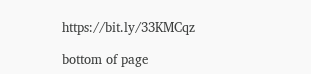https://bit.ly/33KMCqz

bottom of page